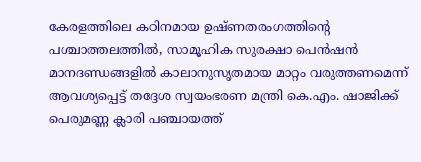കേരളത്തിലെ കഠിനമായ ഉഷ്ണതരംഗത്തിന്റെ പശ്ചാത്തലത്തിൽ, സാമൂഹിക സുരക്ഷാ പെൻഷൻ മാനദണ്ഡങ്ങളിൽ കാലാനുസൃതമായ മാറ്റം വരുത്തണമെന്ന് ആവശ്യപ്പെട്ട് തദ്ദേശ സ്വയംഭരണ മന്ത്രി കെ.എം. ഷാജിക്ക് പെരുമണ്ണ ക്ലാരി പഞ്ചായത്ത്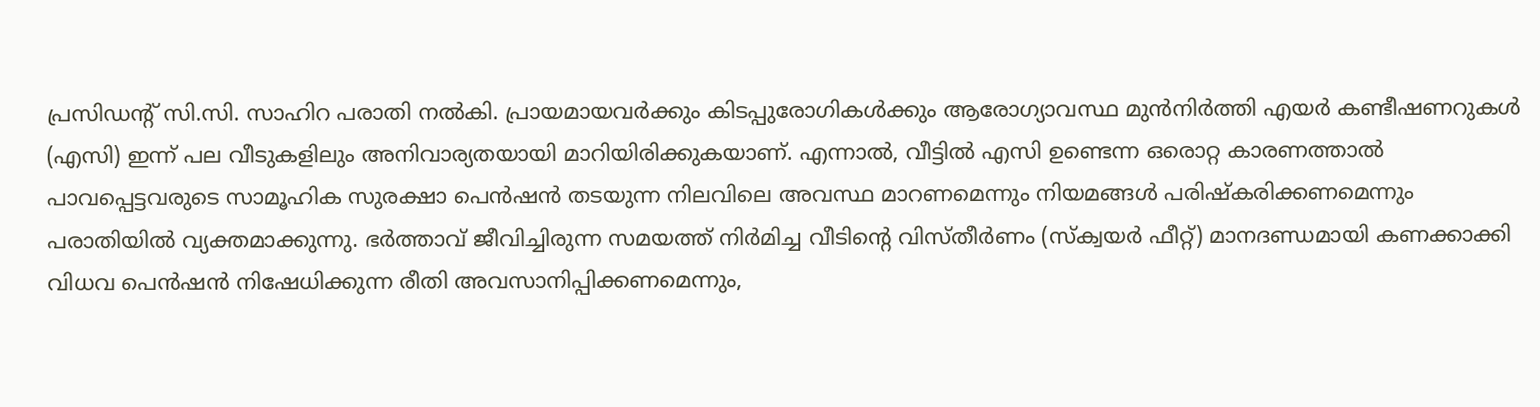പ്രസിഡന്റ് സി.സി. സാഹിറ പരാതി നൽകി. പ്രായമായവർക്കും കിടപ്പുരോഗികൾക്കും ആരോഗ്യാവസ്ഥ മുൻനിർത്തി എയർ കണ്ടീഷണറുകൾ (എസി) ഇന്ന് പല വീടുകളിലും അനിവാര്യതയായി മാറിയിരിക്കുകയാണ്. എന്നാൽ, വീട്ടിൽ എസി ഉണ്ടെന്ന ഒരൊറ്റ കാരണത്താൽ പാവപ്പെട്ടവരുടെ സാമൂഹിക സുരക്ഷാ പെൻഷൻ തടയുന്ന നിലവിലെ അവസ്ഥ മാറണമെന്നും നിയമങ്ങൾ പരിഷ്കരിക്കണമെന്നും പരാതിയിൽ വ്യക്തമാക്കുന്നു. ഭർത്താവ് ജീവിച്ചിരുന്ന സമയത്ത് നിർമിച്ച വീടിന്റെ വിസ്തീർണം (സ്ക്വയർ ഫീറ്റ്) മാനദണ്ഡമായി കണക്കാക്കി വിധവ പെൻഷൻ നിഷേധിക്കുന്ന രീതി അവസാനിപ്പിക്കണമെന്നും,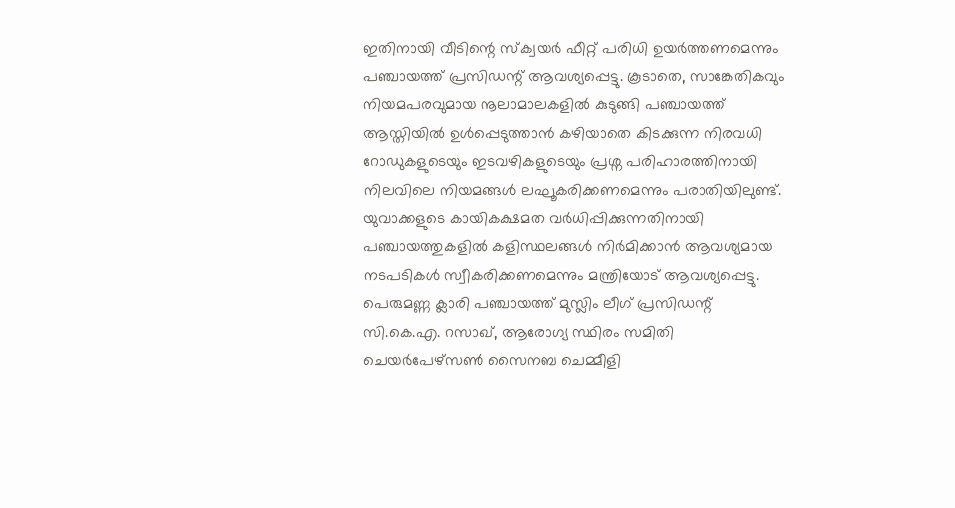ഇതിനായി വീടിന്റെ സ്ക്വയർ ഫീറ്റ് പരിധി ഉയർത്തണമെന്നും പഞ്ചായത്ത് പ്രസിഡന്റ് ആവശ്യപ്പെട്ടു. കൂടാതെ, സാങ്കേതികവും നിയമപരവുമായ നൂലാമാലകളിൽ കുടുങ്ങി പഞ്ചായത്ത് ആസ്തിയിൽ ഉൾപ്പെടുത്താൻ കഴിയാതെ കിടക്കുന്ന നിരവധി റോഡുകളുടെയും ഇടവഴികളുടെയും പ്രശ്ന പരിഹാരത്തിനായി നിലവിലെ നിയമങ്ങൾ ലഘൂകരിക്കണമെന്നും പരാതിയിലുണ്ട്. യുവാക്കളുടെ കായികക്ഷമത വർധിപ്പിക്കുന്നതിനായി പഞ്ചായത്തുകളിൽ കളിസ്ഥലങ്ങൾ നിർമിക്കാൻ ആവശ്യമായ നടപടികൾ സ്വീകരിക്കണമെന്നും മന്ത്രിയോട് ആവശ്യപ്പെട്ടു. പെരുമണ്ണ ക്ലാരി പഞ്ചായത്ത് മുസ്ലിം ലീഗ് പ്രസിഡന്റ് സി.കെ.എ. റസാഖ്, ആരോഗ്യ സ്ഥിരം സമിതി ചെയർപേഴ്സൺ സൈനബ ചെമ്മീളി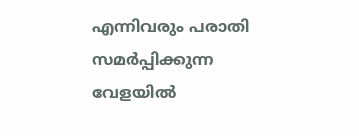എന്നിവരും പരാതി സമർപ്പിക്കുന്ന വേളയിൽ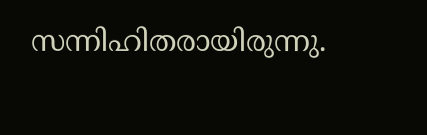സന്നിഹിതരായിരുന്നു.